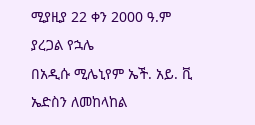ሚያዚያ 22 ቀን 2000 ዓ.ም
ያረጋል የኋሌ
በአዲሱ ሚሌኒየም ኤች. አይ. ቪ ኤድስን ለመከላከል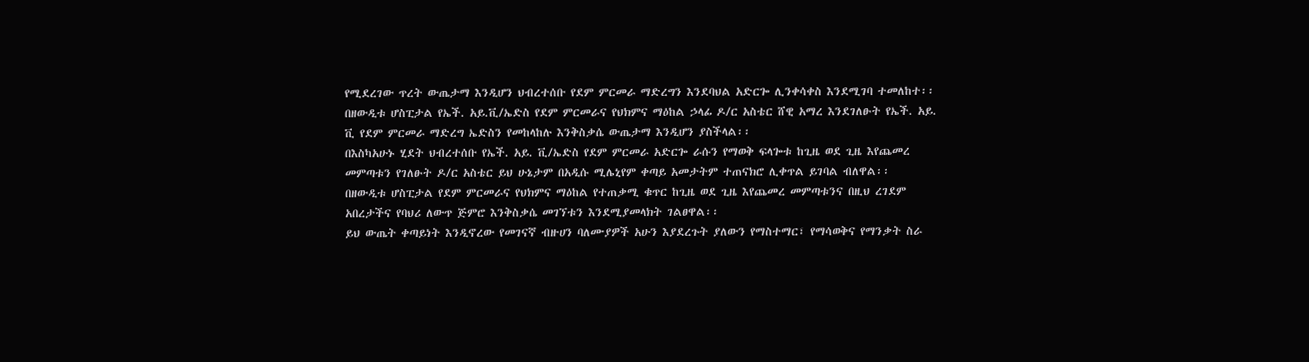የሚደረገው ጥረት ውጤታማ እንዲሆን ህብረተሰቡ የደም ምርመራ ማድረግን እንደባህል አድርጐ ሊንቀሳቀስ እንደሚገባ ተመለከተ፡፡
በዘውዲቱ ሆስፒታል የኤች. አይ.ቪ/ኤድስ የደም ምርመራና የህክምና ማዕከል ኃላፊ ዶ/ር አስቴር ሸዊ አማረ እንደገለፁት የኤች. አይ. ቪ የደም ምርመራ ማድረግ ኤድስን የመከላከሉ እንቅስቃሴ ውጤታማ እንዲሆን ያስችላል፡፡
በእስካአሁኑ ሂደት ህብረተሰቡ የኤች. አይ. ቪ/ኤድስ የደም ምርመራ አድርጐ ራሱን የማወቅ ፍላጐቱ ከጊዜ ወደ ጊዜ እየጨመረ መምጣቱን የገለፁት ዶ/ር አስቴር ይህ ሁኔታም በአዲሱ ሚሌኒየም ቀጣይ አመታትም ተጠናክሮ ሊቀጥል ይገባል ብለዋል፡፡
በዘውዲቱ ሆስፒታል የደም ምርመራና የህክምና ማዕከል የተጠቃሚ ቁጥር ከጊዜ ወደ ጊዜ እየጨመረ መምጣቱንና በዚህ ረገደም አበረታችና የባህሪ ለውጥ ጅምሮ እንቅስቃሴ መገኘቱን እንደሚያመላክት ገልፀዋል፡፡
ይህ ውጤት ቀጣይነት እንዲኖረው የመገናኛ ብዙሀን ባለሙያዎች አሁን እያደረጉት ያለውን የማስተማር፣ የማሳወቅና የማንቃት ስራ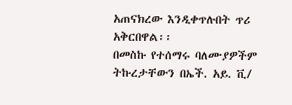አጠናክረው እንዲቀጥሉበት ጥሪ አቅርበዋል፡፡
በመስኩ የተሰማሩ ባለሙያዎችም ትኩረታቸውን በኤች. አይ. ቪ/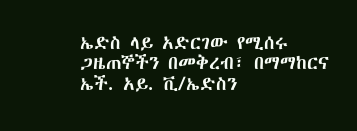ኤድስ ላይ አድርገው የሚሰሩ ጋዜጠኞችን በመቅረብ፣ በማማከርና ኤች. አይ. ቪ/ኤድስን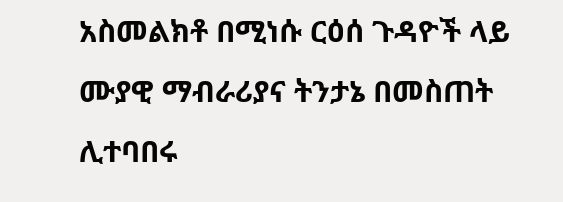አስመልክቶ በሚነሱ ርዕሰ ጉዳዮች ላይ ሙያዊ ማብራሪያና ትንታኔ በመስጠት ሊተባበሩ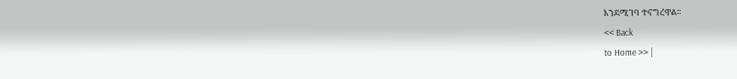እንደሚገባ ተናግረዋል፡፡
<< Back
to Home >> |